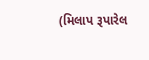(મિલાપ રૂપારેલ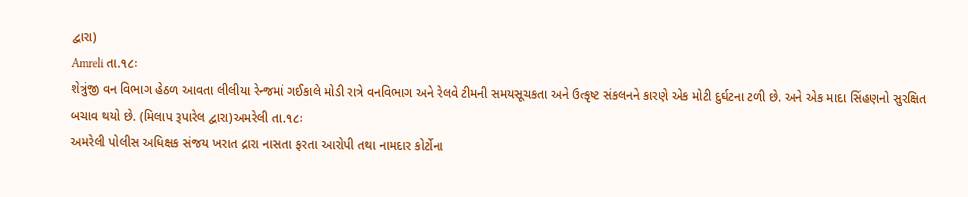દ્વારા)
Amreli તા.૧૮ઃ
શેત્રુંજી વન વિભાગ હેઠળ આવતા લીલીયા રેન્જમાં ગઈકાલે મોડી રાત્રે વનવિભાગ અને રેલવે ટીમની સમયસૂચકતા અને ઉત્કૃષ્ટ સંકલનને કારણે એક મોટી દુર્ઘટના ટળી છે. અને એક માદા સિંહણનો સુરક્ષિત બચાવ થયો છે. (મિલાપ રૂપારેલ દ્વારા)અમરેલી તા.૧૮ઃ
અમરેલી પોલીસ અધિક્ષક સંજય ખરાત દ્રારા નાસતા ફરતા આરોપી તથા નામદાર કોર્ટોના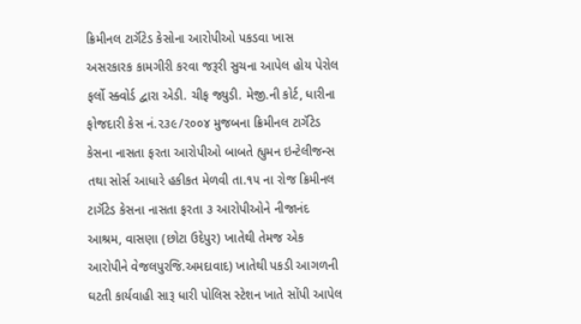ક્રિમીનલ ટાર્ગૅટેડ કેસોના આરોપીઓ પકડવા ખાસ અસરકારક કામગીરી કરવા જરૂરી સુચના આપેલ હોય પેરોલ ફર્લો સ્ક્વોર્ડ દ્વારા એડી. ચીફ જ્યુડી. મેજી.ની કોર્ટ, ધારીના ફોજદારી કેસ નં.૨૩૯/૨૦૦૪ મુજબના ક્રિમીનલ ટાર્ગૅટેડ કેસના નાસતા ફરતા આરોપીઓ બાબતે હ્યુમન ઇન્ટેલીજન્સ તથા સોર્સ આધારે હકીકત મેળવી તા.૧૫ ના રોજ ક્રિમીનલ ટાર્ગૅટેડ કેસના નાસતા ફરતા ૩ આરોપીઓને નીજાનંદ આશ્રમ, વાસણા (છોટા ઉદેપુર) ખાતેથી તેમજ એક આરોપીને વેજલપુરજિ.અમદાવાદ) ખાતેથી પકડી આગળની ઘટતી કાર્યવાહી સારૂ ધારી પોલિસ સ્ટેશન ખાતે સોંપી આપેલ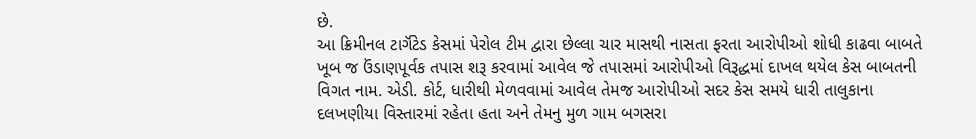છે.
આ ક્રિમીનલ ટાર્ગૅટેડ કેસમાં પેરોલ ટીમ દ્વારા છેલ્લા ચાર માસથી નાસતા ફરતા આરોપીઓ શોધી કાઢવા બાબતે ખૂબ જ ઉંડાણપૂર્વક તપાસ શરૂ કરવામાં આવેલ જે તપાસમાં આરોપીઓ વિરૂદ્ધમાં દાખલ થયેલ કેસ બાબતની વિગત નામ. એડી. કોર્ટ, ધારીથી મેળવવામાં આવેલ તેમજ આરોપીઓ સદર કેસ સમયે ધારી તાલુકાના દલખણીયા વિસ્તારમાં રહેતા હતા અને તેમનુ મુળ ગામ બગસરા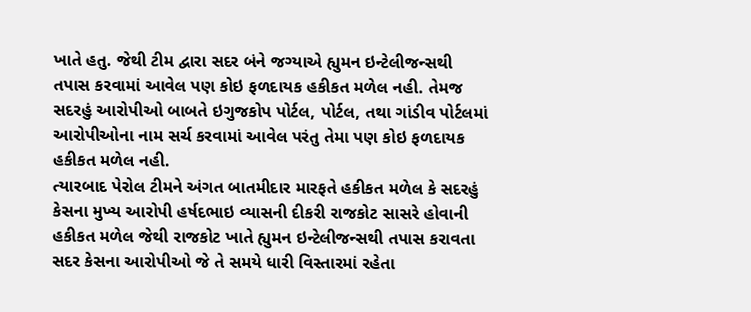ખાતે હતુ. જેથી ટીમ દ્વારા સદર બંને જગ્યાએ હ્યુમન ઇન્ટેલીજન્સથી તપાસ કરવામાં આવેલ પણ કોઇ ફળદાયક હકીકત મળેલ નહી. તેમજ સદરહું આરોપીઓ બાબતે ઇગુજકોપ પોર્ટલ, પોર્ટલ, તથા ગાંડીવ પોર્ટલમાં આરોપીઓના નામ સર્ચ કરવામાં આવેલ પરંતુ તેમા પણ કોઇ ફળદાયક હકીકત મળેલ નહી.
ત્યારબાદ પેરોલ ટીમને અંગત બાતમીદાર મારફતે હકીકત મળેલ કે સદરહું કેસના મુખ્ય આરોપી હર્ષદભાઇ વ્યાસની દીકરી રાજકોટ સાસરે હોવાની હકીકત મળેલ જેથી રાજકોટ ખાતે હ્યુમન ઇન્ટેલીજન્સથી તપાસ કરાવતા સદર કેસના આરોપીઓ જે તે સમયે ધારી વિસ્તારમાં રહેતા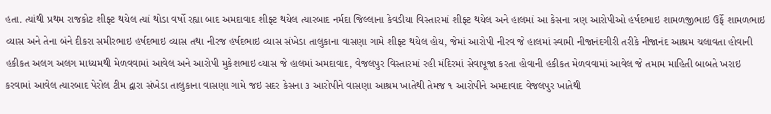હતા. ત્યાંથી પ્રથમ રાજકોટ શીફ્ટ થયેલ ત્યાં થોડા વર્ષો રહ્યા બાદ અમદાવાદ શીફ્ટ થયેલ ત્યારબાદ નર્મદા જિલ્લાના કેવડીયા વિસ્તારમાં શીફ્ટ થયેલ અને હાલમાં આ કેસના ત્રણ આરોપીઓ હર્ષદભાઇ શામળજીભાઇ ઉર્ફે શામળભાઇ વ્યાસ અને તેના બંને દીકરા સમીરભાઇ હર્ષદભાઇ વ્યાસ તથા નીરજ હર્ષદભાઇ વ્યાસ સંખેડા તાલુકાના વાસણા ગામે શીફ્ટ થયેલ હોય, જેમાં આરોપી નીરવ જે હાલમાં સ્વામી નીજાનંદગીરી તરીકે નીજાનંદ આશ્રમ ચલાવતા હોવાની હકીકત અલગ અલગ માધ્યમથી મેળવવામાં આવેલ અને આરોપી મુકેશભાઇ વ્યાસ જે હાલમાં અમદાવાદ, વેજલપુર વિસ્તારમાં રહી મંદિરમાં સેવાપૂજા કરતા હોવાની હકીકત મેળવવામાં આવેલ જે તમામ માહિતી બાબતે ખરાઇ કરવામાં આવેલ ત્યારબાદ પેરોલ ટીમ દ્વારા સંખેડા તાલુકાના વાસણા ગામે જઇ સદર કેસના ૩ આરોપીને વાસણા આશ્રમ ખાતેથી તેમજ ૧ આરોપીને અમદાવાદ વેજલપુર ખાતેથી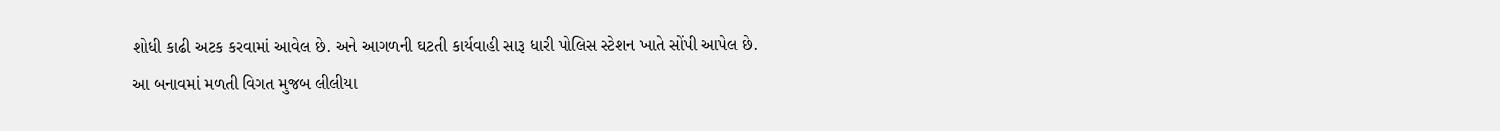શોધી કાઢી અટક કરવામાં આવેલ છે. અને આગળની ઘટતી કાર્યવાહી સારૂ ધારી પોલિસ સ્ટેશન ખાતે સોંપી આપેલ છે.
આ બનાવમાં મળતી વિગત મુજબ લીલીયા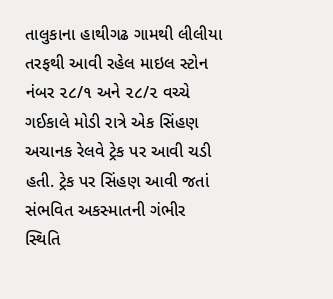તાલુકાના હાથીગઢ ગામથી લીલીયા તરફથી આવી રહેલ માઇલ સ્ટોન નંબર ૨૮/૧ અને ૨૮/૨ વચ્ચે ગઈકાલે મોડી રાત્રે એક સિંહણ અચાનક રેલવે ટ્રેક પર આવી ચડી હતી. ટ્રેક પર સિંહણ આવી જતાં સંભવિત અકસ્માતની ગંભીર સ્થિતિ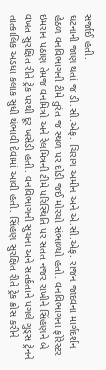સર્જાઈ હતી.
ઘટનાની જાણ થતાં જ ડી.સી.એફ. ચિરાગ અમીન અને એ.સી.એફ. રાજન જાદવના માર્ગદર્શન હેઠળ વનવિભાગની ટીમે તુરંત જ સ્થળ પર દોડી જઈ મોરચો સંભાળ્યો હતો. વનવિભાગના ફોરેસ્ટર ઇમરાન પઠાણ તેમજ વનમિત્રો અને રેલમિત્રની ટીમે પરિસ્થિતિ પર સતત નજર રાખીને સિંહણને બે વખત સુરક્ષિત રીતે ટ્રેક પરથી દૂર ખસેડી હતી. વનવિભાગની સુચના અને સતર્કતાને પગલે ગુડ્સ ટ્રેનને તાત્કાલિક અડધા કલાક સુધી થંભાવી દેવામાં આવી હતી. સિંહણ સુરક્ષિત રીતે ટ્રેક ક્રોસ કરીને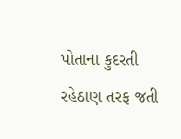પોતાના કુદરતી રહેઠાણ તરફ જતી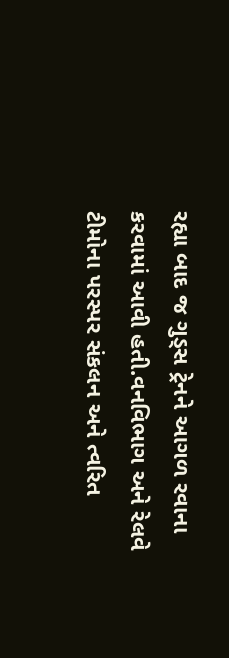રહ્યા બાદ જ ગુડ્સ ટ્રેનને આગળ રવાના કરવામાં આવી હતી.વનવિભાગ અને રેલવે ટીમોના પરસ્પર સંકલન અને ત્વરિત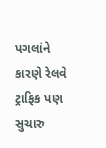પગલાંને કારણે રેલવે ટ્રાફિક પણ સુચારુ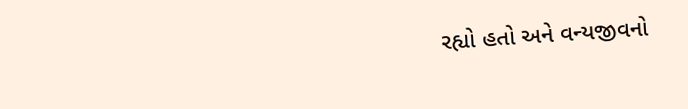રહ્યો હતો અને વન્યજીવનો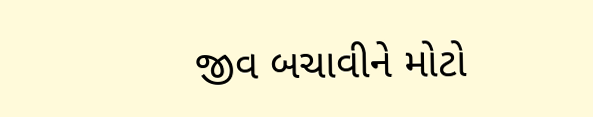જીવ બચાવીને મોટો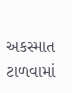અકસ્માત ટાળવામાં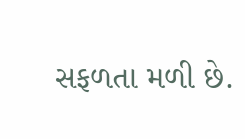સફળતા મળી છે.